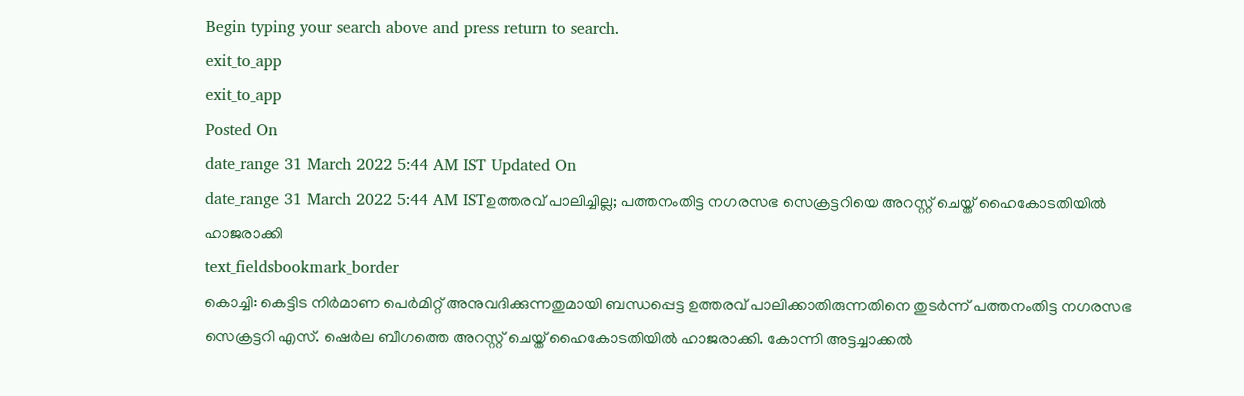Begin typing your search above and press return to search.
exit_to_app
exit_to_app
Posted On
date_range 31 March 2022 5:44 AM IST Updated On
date_range 31 March 2022 5:44 AM ISTഉത്തരവ് പാലിച്ചില്ല; പത്തനംതിട്ട നഗരസഭ സെക്രട്ടറിയെ അറസ്റ്റ് ചെയ്ത് ഹൈകോടതിയിൽ ഹാജരാക്കി
text_fieldsbookmark_border
കൊച്ചി: കെട്ടിട നിർമാണ പെർമിറ്റ് അനുവദിക്കുന്നതുമായി ബന്ധപ്പെട്ട ഉത്തരവ് പാലിക്കാതിരുന്നതിനെ തുടർന്ന് പത്തനംതിട്ട നഗരസഭ സെക്രട്ടറി എസ്. ഷെർല ബീഗത്തെ അറസ്റ്റ് ചെയ്ത് ഹൈകോടതിയിൽ ഹാജരാക്കി. കോന്നി അട്ടച്ചാക്കൽ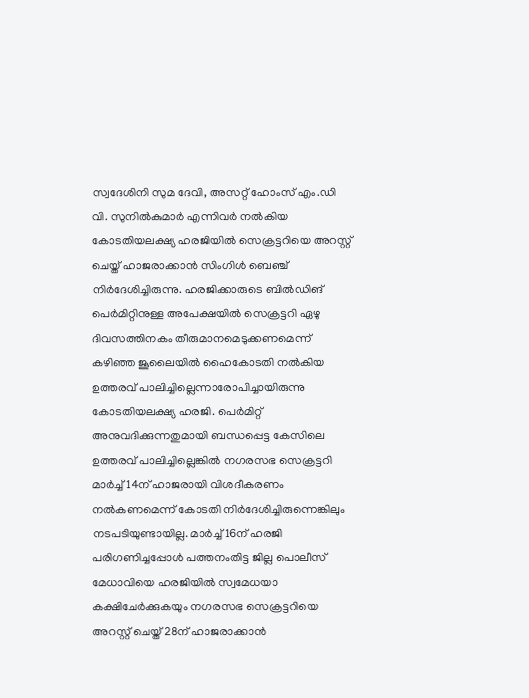സ്വദേശിനി സുമ ദേവി, അസറ്റ് ഹോംസ് എം.ഡി വി. സുനിൽകുമാർ എന്നിവർ നൽകിയ കോടതിയലക്ഷ്യ ഹരജിയിൽ സെക്രട്ടറിയെ അറസ്റ്റ് ചെയ്ത് ഹാജരാക്കാൻ സിംഗിൾ ബെഞ്ച് നിർദേശിച്ചിരുന്നു. ഹരജിക്കാരുടെ ബിൽഡിങ് പെർമിറ്റിനുള്ള അപേക്ഷയിൽ സെക്രട്ടറി ഏഴു ദിവസത്തിനകം തീരുമാനമെടുക്കണമെന്ന് കഴിഞ്ഞ ജൂലൈയിൽ ഹൈകോടതി നൽകിയ ഉത്തരവ് പാലിച്ചില്ലെന്നാരോപിച്ചായിരുന്നു കോടതിയലക്ഷ്യ ഹരജി. പെർമിറ്റ് അനുവദിക്കുന്നതുമായി ബന്ധപ്പെട്ട കേസിലെ ഉത്തരവ് പാലിച്ചില്ലെങ്കിൽ നഗരസഭ സെക്രട്ടറി മാർച്ച് 14ന് ഹാജരായി വിശദീകരണം നൽകണമെന്ന് കോടതി നിർദേശിച്ചിരുന്നെങ്കിലും നടപടിയുണ്ടായില്ല. മാർച്ച് 16ന് ഹരജി പരിഗണിച്ചപ്പോൾ പത്തനംതിട്ട ജില്ല പൊലീസ് മേധാവിയെ ഹരജിയിൽ സ്വമേധയാ കക്ഷിചേർക്കുകയും നഗരസഭ സെക്രട്ടറിയെ അറസ്റ്റ് ചെയ്ത് 28ന് ഹാജരാക്കാൻ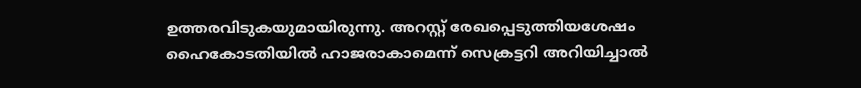ഉത്തരവിടുകയുമായിരുന്നു. അറസ്റ്റ് രേഖപ്പെടുത്തിയശേഷം ഹൈകോടതിയിൽ ഹാജരാകാമെന്ന് സെക്രട്ടറി അറിയിച്ചാൽ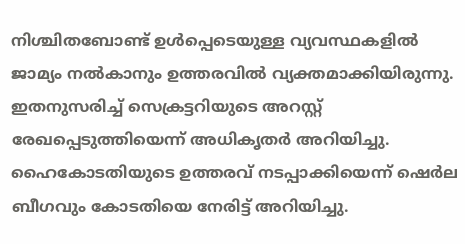നിശ്ചിതബോണ്ട് ഉൾപ്പെടെയുള്ള വ്യവസ്ഥകളിൽ ജാമ്യം നൽകാനും ഉത്തരവിൽ വ്യക്തമാക്കിയിരുന്നു. ഇതനുസരിച്ച് സെക്രട്ടറിയുടെ അറസ്റ്റ് രേഖപ്പെടുത്തിയെന്ന് അധികൃതർ അറിയിച്ചു. ഹൈകോടതിയുടെ ഉത്തരവ് നടപ്പാക്കിയെന്ന് ഷെർല ബീഗവും കോടതിയെ നേരിട്ട് അറിയിച്ചു.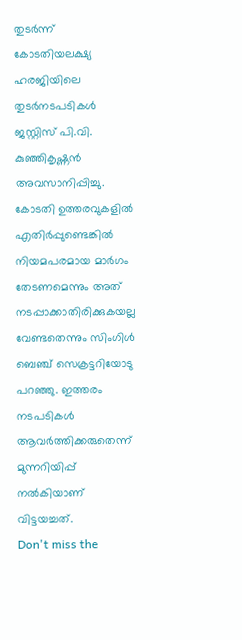തുടർന്ന് കോടതിയലക്ഷ്യ ഹരജിയിലെ തുടർനടപടികൾ ജസ്റ്റിസ് പി.വി. കുഞ്ഞികൃഷ്ണൻ അവസാനിപ്പിച്ചു. കോടതി ഉത്തരവുകളിൽ എതിർപ്പുണ്ടെങ്കിൽ നിയമപരമായ മാർഗം തേടണമെന്നും അത് നടപ്പാക്കാതിരിക്കുകയല്ല വേണ്ടതെന്നും സിംഗിൾ ബെഞ്ച് സെക്രട്ടറിയോടു പറഞ്ഞു. ഇത്തരം നടപടികൾ ആവർത്തിക്കരുതെന്ന് മുന്നറിയിപ്പ് നൽകിയാണ് വിട്ടയച്ചത്.
Don't miss the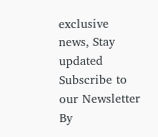exclusive news, Stay updated
Subscribe to our Newsletter
By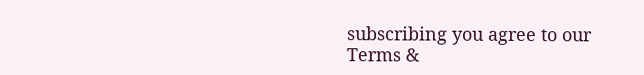subscribing you agree to our Terms &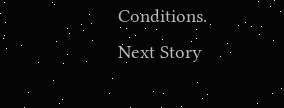Conditions.
Next Story